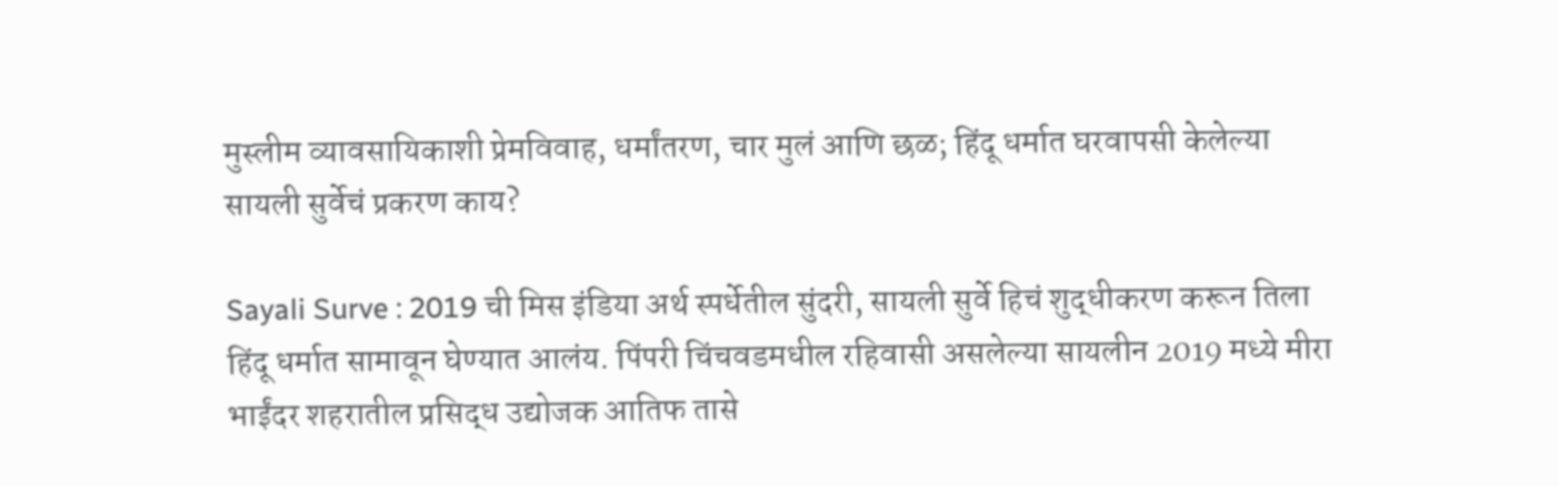मुस्लीम व्यावसायिकाशी प्रेमविवाह, धर्मांतरण, चार मुलं आणि छळ; हिंदू धर्मात घरवापसी केलेल्या सायली सुर्वेचं प्रकरण काय?

Sayali Surve : 2019 ची मिस इंडिया अर्थ स्पर्धेतील सुंदरी, सायली सुर्वे हिचं शुद्धीकरण करून तिला हिंदू धर्मात सामावून घेण्यात आलंय. पिंपरी चिंचवडमधील रहिवासी असलेल्या सायलीन 2019 मध्ये मीरा भाईंदर शहरातील प्रसिद्ध उद्योजक आतिफ तासे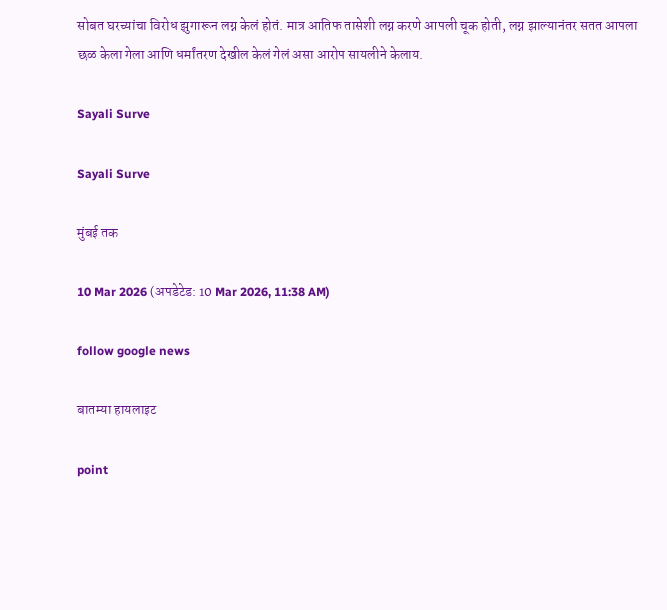सोबत घरच्यांचा विरोध झुगारून लग्न केलं होतं. मात्र आतिफ तासेशी लग्न करणे आपली चूक होती, लग्न झाल्यानंतर सतत आपला छळ केला गेला आणि धर्मांतरण देखील केलं गेलं असा आरोप सायलीने केलाय.

Sayali Surve

Sayali Surve

मुंबई तक

10 Mar 2026 (अपडेटेड: 10 Mar 2026, 11:38 AM)

follow google news

बातम्या हायलाइट

point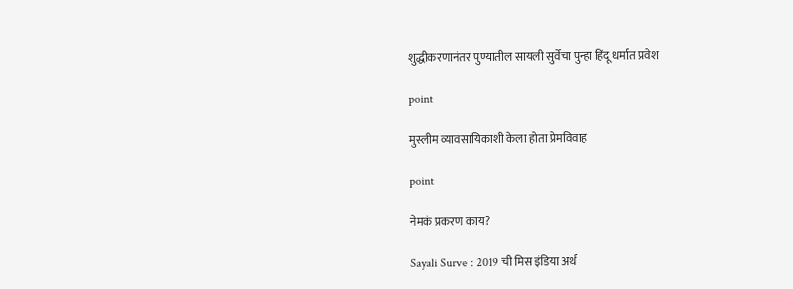शुद्धीकरणानंतर पुण्यातील सायली सुर्वेचा पुन्हा हिंदू धर्मात प्रवेश

point

मुस्लीम व्यावसायिकाशी केला होता प्रेमविवाह

point

नेमकं प्रकरण काय?

Sayali Surve : 2019 ची मिस इंडिया अर्थ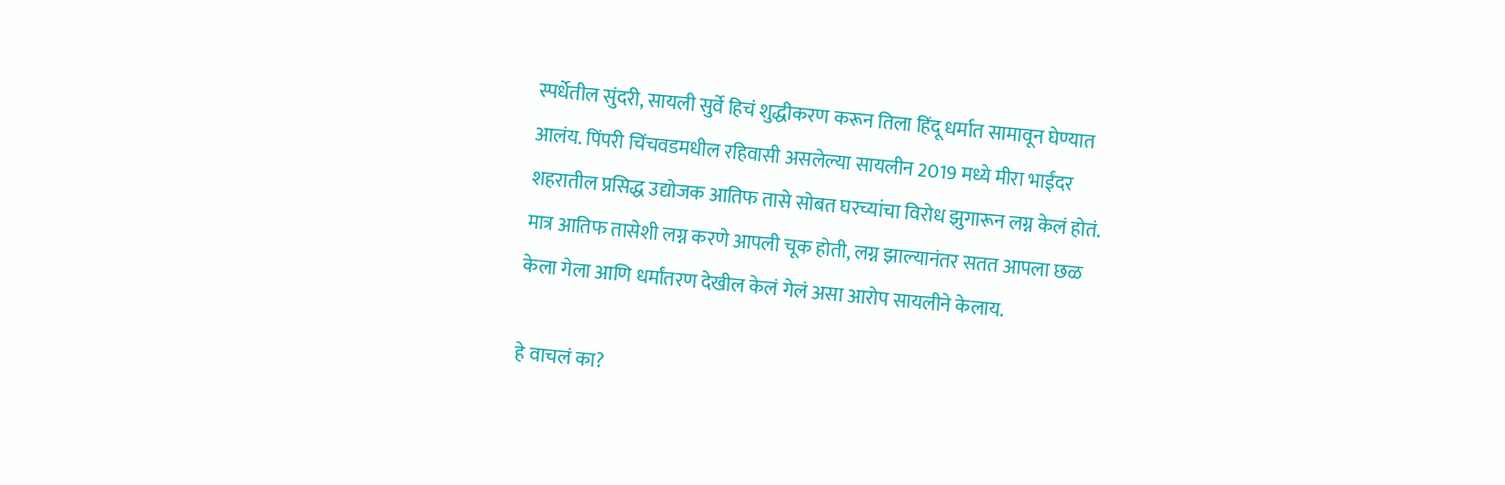स्पर्धेतील सुंदरी, सायली सुर्वे हिचं शुद्धीकरण करून तिला हिंदू धर्मात सामावून घेण्यात आलंय. पिंपरी चिंचवडमधील रहिवासी असलेल्या सायलीन 2019 मध्ये मीरा भाईंदर शहरातील प्रसिद्ध उद्योजक आतिफ तासे सोबत घरच्यांचा विरोध झुगारून लग्न केलं होतं. मात्र आतिफ तासेशी लग्न करणे आपली चूक होती, लग्न झाल्यानंतर सतत आपला छळ केला गेला आणि धर्मांतरण देखील केलं गेलं असा आरोप सायलीने केलाय.

हे वाचलं का?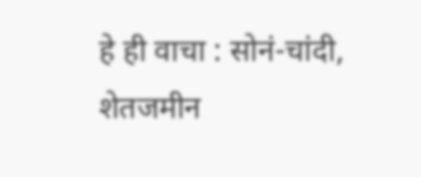हे ही वाचा : सोनं-चांदी, शेतजमीन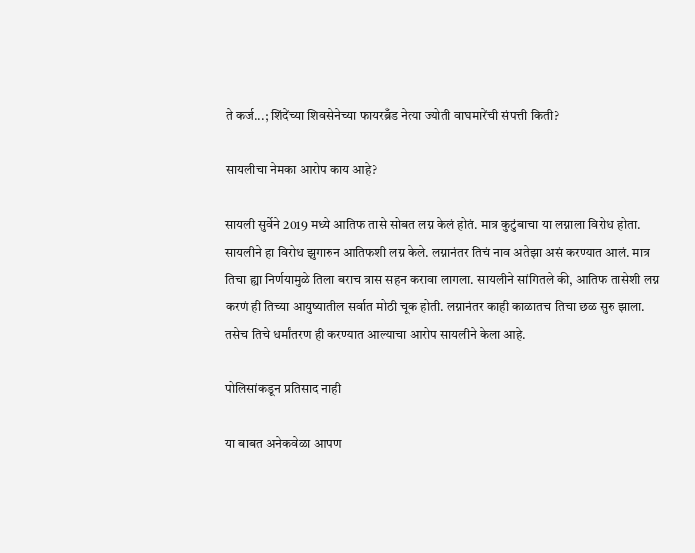ते कर्ज...; शिंदेंच्या शिवसेनेच्या फायरब्रँड नेत्या ज्योती वाघमारेंची संपत्ती किती?

सायलीचा नेमका आरोप काय आहे?

सायली सुर्वेने 2019 मध्ये आतिफ तासे सोबत लग्न केलं होतं. मात्र कुटुंबाचा या लग्नाला विरोध होता. सायलीने हा विरोध झुगारुन आतिफशी लग्न केले. लग्नानंतर तिचं नाव अतेझा असं करण्यात आलं. मात्र तिचा ह्या निर्णयामुळे तिला बराच त्रास सहन करावा लागला. सायलीने सांगितले की, आतिफ तासेशी लग्न करणं ही तिच्या आयुष्यातील सर्वात मोठी चूक होती. लग्नानंतर काही काळातच तिचा छळ सुरु झाला. तसेच तिचे धर्मांतरण ही करण्यात आल्याचा आरोप सायलीने केला आहे.

पोलिसांकडून प्रतिसाद नाही

या बाबत अनेकवेळा आपण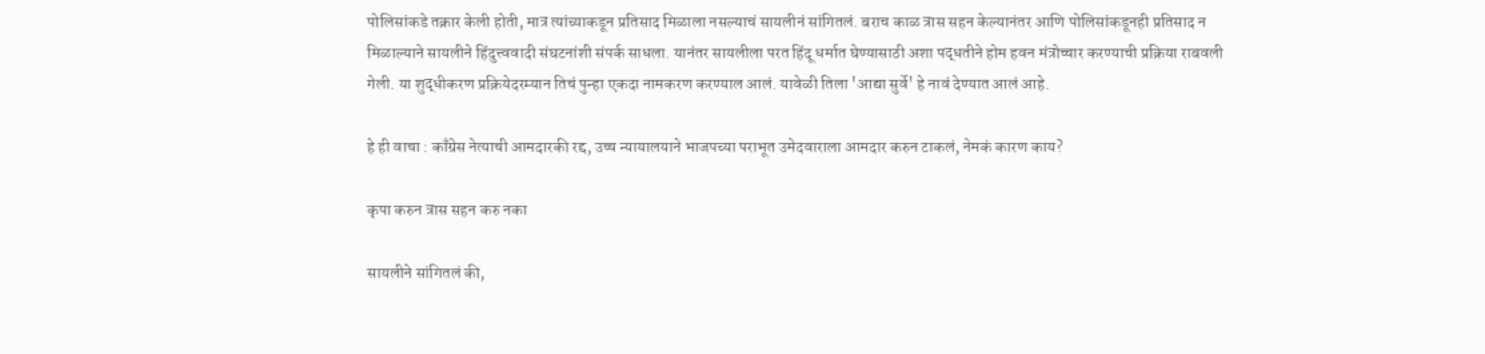पोलिसांकडे तक्रार केली होती, मात्र त्यांच्याकडून प्रतिसाद मिळाला नसल्याचं सायलीनं सांगितलं. बराच काळ त्रास सहन केल्यानंतर आणि पोलिसांकडूनही प्रतिसाद न मिळाल्याने सायलीने हिंदुत्त्ववादी संघटनांशी संपर्क साधला. यानंतर सायलीला परत हिंदू धर्मात घेण्यासाठी अशा पद्धतीने होम हवन मंत्रोच्चार करण्याची प्रक्रिया राबवली गेली. या शुद्धीकरण प्रक्रियेदरम्यान तिचं पुन्हा एकदा नामकरण करण्याल आलं. यावेळी तिला 'आद्या सुर्वे' हे नावं देण्यात आलं आहे.

हे ही वाचा : काँग्रेस नेत्याची आमदारकी रद्द, उच्च न्यायालयाने भाजपच्या पराभूत उमेदवाराला आमदार करुन टाकलं, नेमकं कारण काय?

कृपा करुन त्रास सहन करु नका

सायलीने सांगितलं की,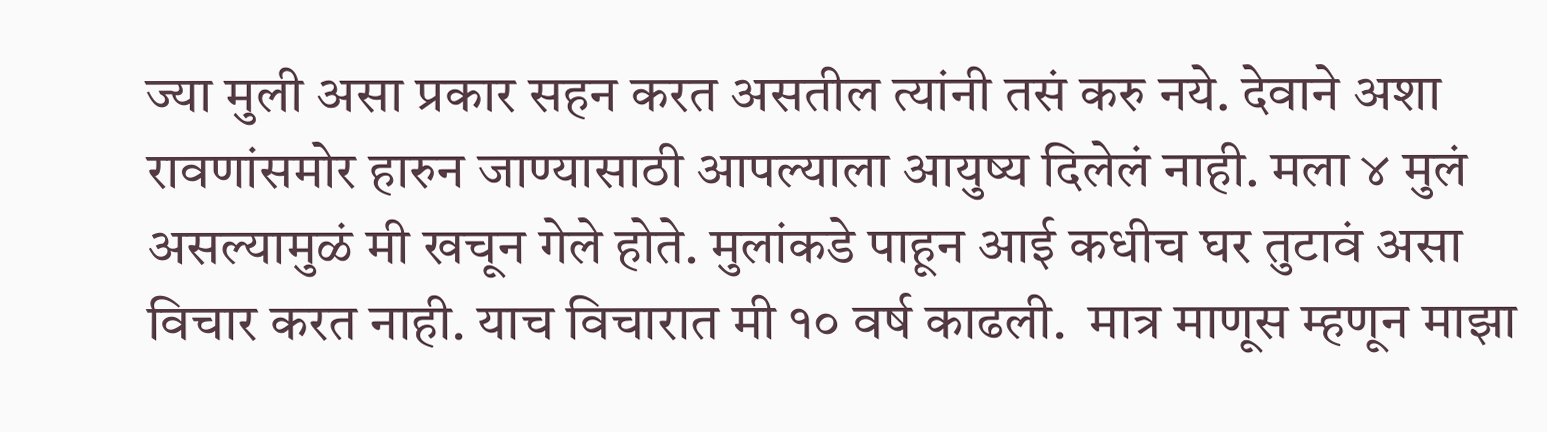ज्या मुली असा प्रकार सहन करत असतील त्यांनी तसं करु नये. देवाने अशा रावणांसमोर हारुन जाण्यासाठी आपल्याला आयुष्य दिलेलं नाही. मला ४ मुलं असल्यामुळं मी खचून गेले होते. मुलांकडे पाहून आई कधीच घर तुटावं असा विचार करत नाही. याच विचारात मी १० वर्ष काढली.  मात्र माणूस म्हणून माझा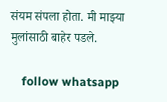संयम संपला होता. मी माझ्या मुलांसाठी बाहेर पडले.

    follow whatsapp